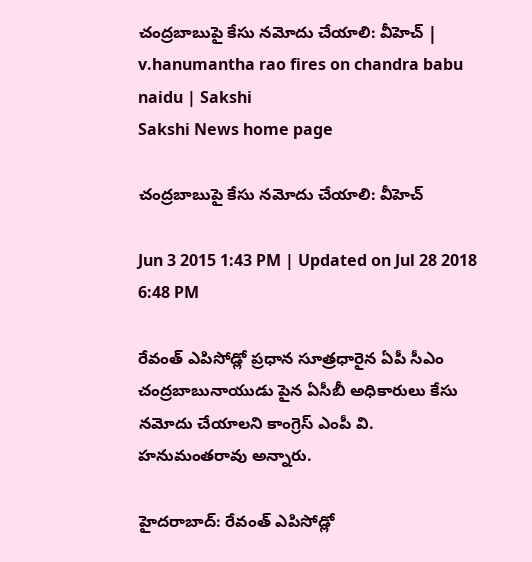చంద్రబాబుపై కేసు నమోదు చేయాలి: వీహెచ్ | v.hanumantha rao fires on chandra babu naidu | Sakshi
Sakshi News home page

చంద్రబాబుపై కేసు నమోదు చేయాలి: వీహెచ్

Jun 3 2015 1:43 PM | Updated on Jul 28 2018 6:48 PM

రేవంత్ ఎపిసోడ్లో ప్రధాన సూత్రధారైన ఏపీ సీఎం చంద్రబాబునాయుడు పైన ఏసీబీ అధికారులు కేసు నమోదు చేయాలని కాంగ్రెస్ ఎంపీ వి. హనుమంతరావు అన్నారు.

హైదరాబాద్: రేవంత్ ఎపిసోడ్లో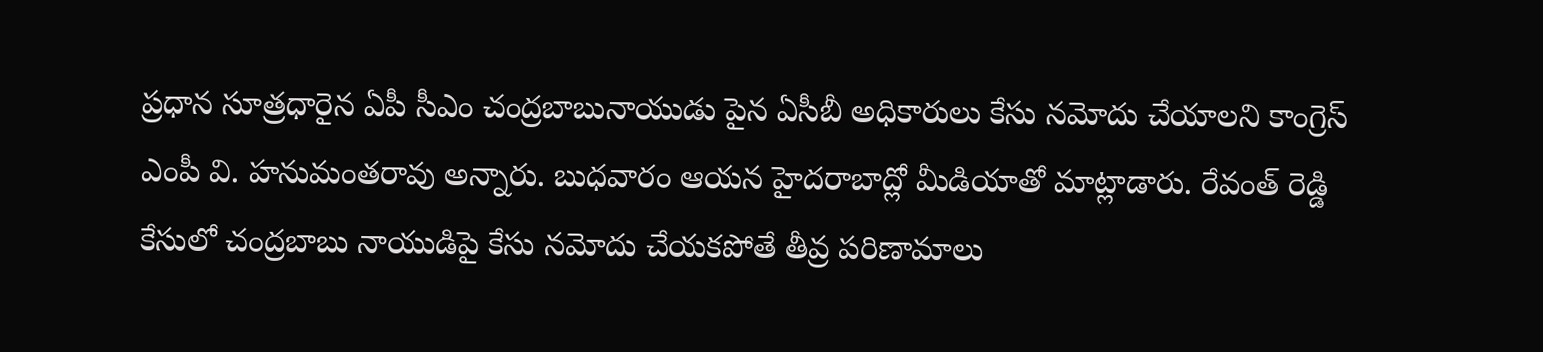ప్రధాన సూత్రధారైన ఏపీ సీఎం చంద్రబాబునాయుడు పైన ఏసీబీ అధికారులు కేసు నమోదు చేయాలని కాంగ్రెస్ ఎంపీ వి. హనుమంతరావు అన్నారు. బుధవారం ఆయన హైదరాబాద్లో మీడియాతో మాట్లాడారు. రేవంత్ రెడ్డి కేసులో చంద్రబాబు నాయుడిపై కేసు నమోదు చేయకపోతే తీవ్ర పరిణామాలు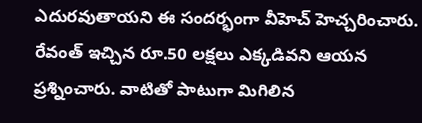ఎదురవుతాయని ఈ సందర్భంగా వీహెచ్ హెచ్చరించారు. రేవంత్ ఇచ్చిన రూ.50 లక్షలు ఎక్కడివని ఆయన ప్రశ్నించారు. వాటితో పాటుగా మిగిలిన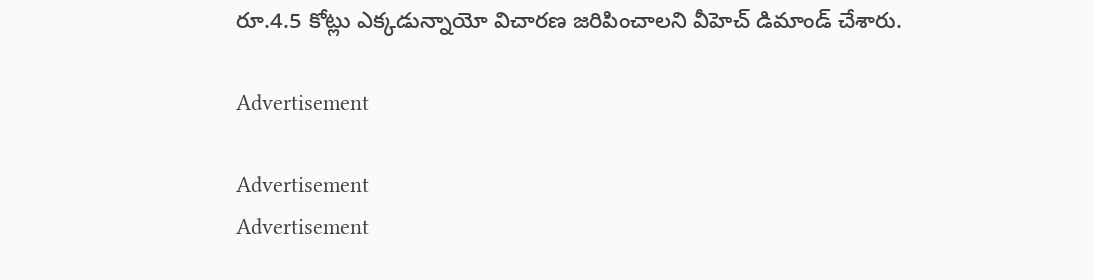రూ.4.5 కోట్లు ఎక్కడున్నాయో విచారణ జరిపించాలని వీహెచ్ డిమాండ్ చేశారు.

Advertisement

Advertisement
Advertisement